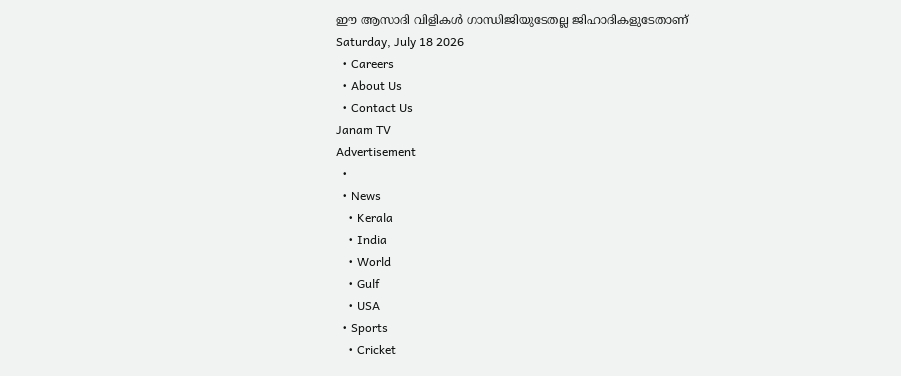ഈ ആസാദി വിളികൾ ഗാന്ധിജിയുടേതല്ല ജിഹാദികളുടേതാണ്
Saturday, July 18 2026
  • Careers
  • About Us
  • Contact Us
Janam TV
Advertisement
  •
  • News
    • Kerala
    • India
    • World
    • Gulf
    • USA
  • Sports
    • Cricket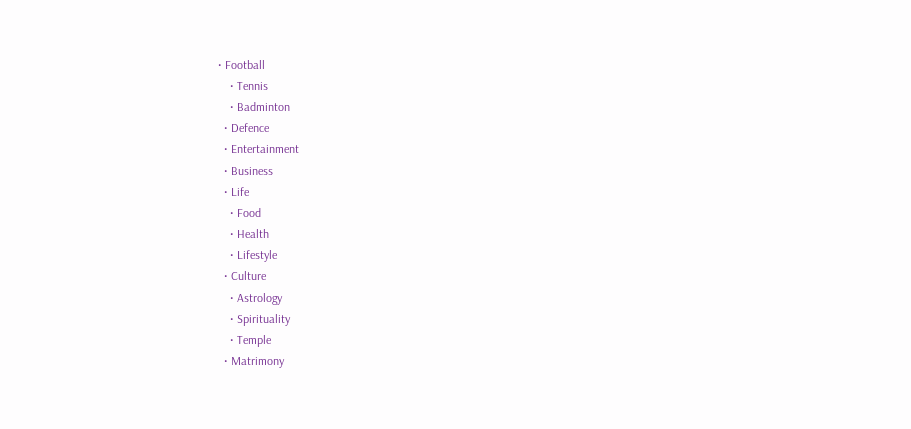• Football
    • Tennis
    • Badminton
  • Defence
  • Entertainment
  • Business
  • Life
    • Food
    • Health
    • Lifestyle
  • Culture
    • Astrology
    • Spirituality
    • Temple
  • Matrimony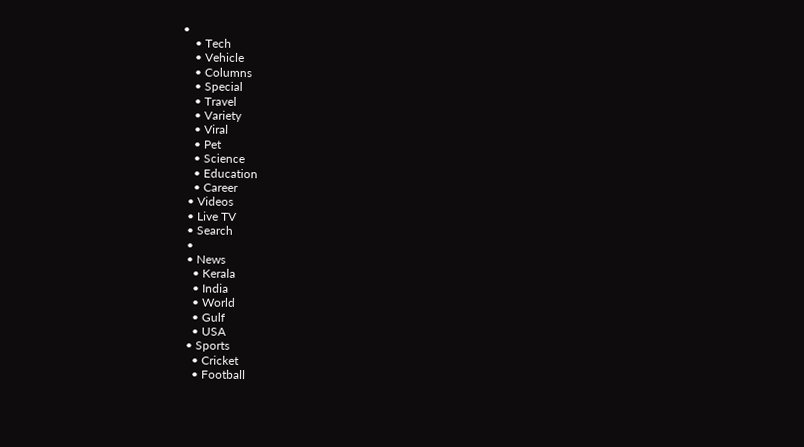•
    • Tech
    • Vehicle
    • Columns
    • Special
    • Travel
    • Variety
    • Viral
    • Pet
    • Science
    • Education
    • Career
  • Videos
  • Live TV
  • Search
  •
  • News
    • Kerala
    • India
    • World
    • Gulf
    • USA
  • Sports
    • Cricket
    • Football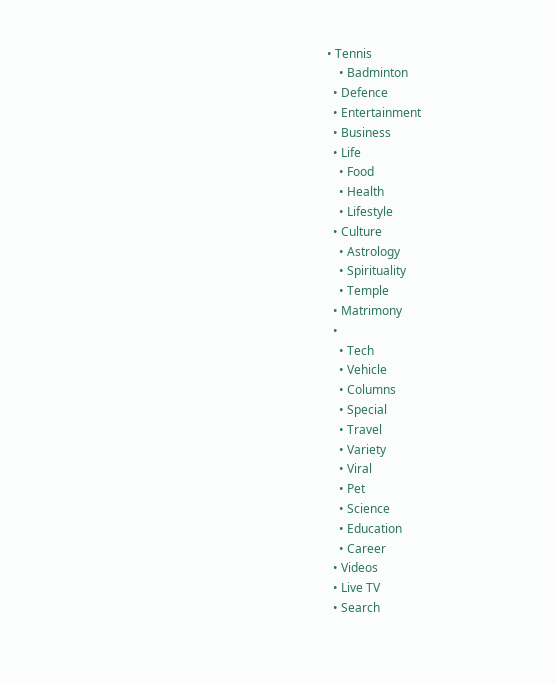• Tennis
    • Badminton
  • Defence
  • Entertainment
  • Business
  • Life
    • Food
    • Health
    • Lifestyle
  • Culture
    • Astrology
    • Spirituality
    • Temple
  • Matrimony
  •
    • Tech
    • Vehicle
    • Columns
    • Special
    • Travel
    • Variety
    • Viral
    • Pet
    • Science
    • Education
    • Career
  • Videos
  • Live TV
  • Search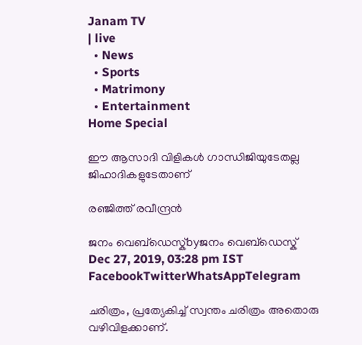Janam TV
| live
  • News
  • Sports
  • Matrimony
  • Entertainment
Home Special

ഈ ആസാദി വിളികൾ ഗാന്ധിജിയുടേതല്ല ജിഹാദികളുടേതാണ്

രഞ്ജിത്ത് രവീന്ദ്രൻ

ജനം വെബ്‌ഡെസ്ക്byജനം വെബ്‌ഡെസ്ക്
Dec 27, 2019, 03:28 pm IST
FacebookTwitterWhatsAppTelegram

ചരിത്രം, പ്രത്യേകിച്ച് സ്വന്തം ചരിത്രം അതൊരു വഴിവിളക്കാണ്.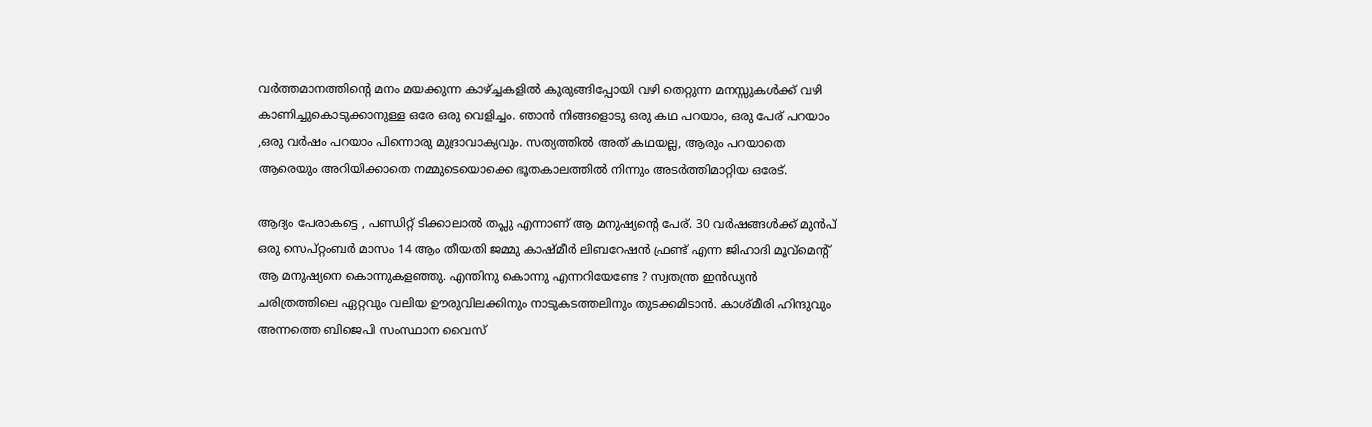വർത്തമാനത്തിന്റെ മനം മയക്കുന്ന കാഴ്‌ച്ചകളിൽ കുരുങ്ങിപ്പോയി വഴി തെറ്റുന്ന മനസ്സുകൾക്ക് വഴി കാണിച്ചുകൊടുക്കാനുള്ള ഒരേ ഒരു വെളിച്ചം. ഞാൻ നിങ്ങളൊടു ഒരു കഥ പറയാം, ഒരു പേര് പറയാം ,ഒരു വർഷം പറയാം പിന്നൊരു മുദ്രാവാക്യവും. സത്യത്തിൽ അത് കഥയല്ല, ആരും പറയാതെ ആരെയും അറിയിക്കാതെ നമ്മുടെയൊക്കെ ഭൂതകാലത്തിൽ നിന്നും അടർത്തിമാറ്റിയ ഒരേട്.

ആദ്യം പേരാകട്ടെ , പണ്ഡിറ്റ് ടിക്കാലാൽ തപ്ലു എന്നാണ് ആ മനുഷ്യന്റെ പേര്. 30 വർഷങ്ങൾക്ക് മുൻപ് ഒരു സെപ്റ്റംബർ മാസം 14 ആം തീയതി ജമ്മു കാഷ്മീർ ലിബറേഷൻ ഫ്രണ്ട് എന്ന ജിഹാദി മൂവ്മെന്റ് ആ മനുഷ്യനെ കൊന്നുകളഞ്ഞു. എന്തിനു കൊന്നു എന്നറിയേണ്ടേ ? സ്വതന്ത്ര ഇൻഡ്യൻ ചരിത്രത്തിലെ ഏറ്റവും വലിയ ഊരുവിലക്കിനും നാടുകടത്തലിനും തുടക്കമിടാൻ. കാശ്മീരി ഹിന്ദുവും അന്നത്തെ ബിജെപി സംസ്ഥാന വൈസ്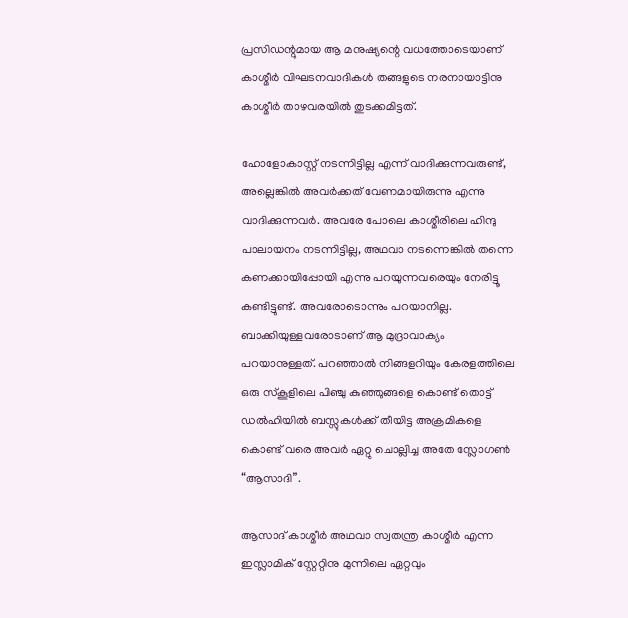പ്രസിഡന്റുമായ ആ മനുഷ്യന്റെ വധത്തോടെയാണ് കാശ്മീർ വിഘടനവാദികൾ തങ്ങളുടെ നരനായാട്ടിനു കാശ്മീർ താഴവരയിൽ തുടക്കമിട്ടത്.

ഹോളോകാസ്റ്റ് നടന്നിട്ടില്ല എന്ന് വാദിക്കുന്നവരുണ്ട്, അല്ലെങ്കിൽ അവർക്കത് വേണമായിരുന്നു എന്നു വാദിക്കുന്നവർ. അവരേ പോലെ കാശ്മീരിലെ ഹിന്ദു പാലായനം നടന്നിട്ടില്ല, അഥവാ നടന്നെങ്കിൽ തന്നെ കണക്കായിപ്പോയി എന്നു പറയുന്നവരെയും നേരിട്ടൂ കണ്ടിട്ടുണ്ട്. അവരോടൊന്നും പറയാനില്ല. ബാക്കിയുള്ളവരോടാണ് ആ മുദ്രാവാക്യം പറയാനുള്ളത്. പറഞ്ഞാൽ നിങ്ങളറിയും കേരളത്തിലെ ഒരു സ്കൂളിലെ പിഞ്ചു കുഞ്ഞുങ്ങളെ കൊണ്ട് തൊട്ട് ഡൽഹിയിൽ ബസ്സുകൾക്ക് തീയിട്ട അക്രമികളെ കൊണ്ട് വരെ അവർ ഏറ്റു ചൊല്ലിച്ച അതേ സ്ലോഗൺ “ആസാദി”.

ആസാദ് കാശ്മീർ അഥവാ സ്വതന്ത്ര കാശ്മീർ എന്ന ഇസ്ലാമിക് സ്റ്റേറ്റിനു മുന്നിലെ ഏറ്റവും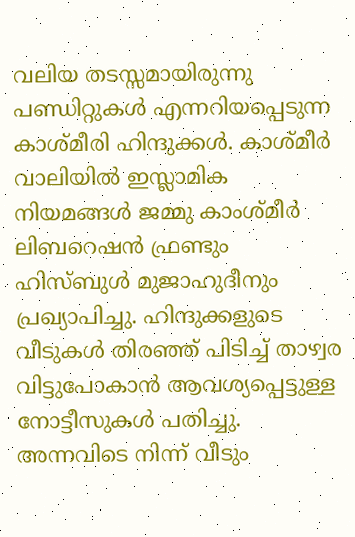വലിയ തടസ്സമായിരുന്നു പണ്ഡിറ്റുകൾ എന്നറിയപ്പെടുന്ന കാശ്മീരി ഹിന്ദുക്കൾ. കാശ്മീർ വാലിയിൽ ഇസ്ലാമിക നിയമങ്ങൾ ജമ്മു കാംശ്മീർ ലിബറെഷൻ ഫ്രണ്ടും ഹിസ്ബുൾ മുജാഹുദീനും പ്രഖ്യാപിച്ചു. ഹിന്ദുക്കളുടെ വീടുകൾ തിരഞ്ഞ് പിടിച്ച് താഴ്വര വിട്ടുപോകാൻ ആവശ്യപ്പെട്ടുള്ള നോട്ടീസുകൾ പതിച്ചു. അന്നവിടെ നിന്ന് വീടും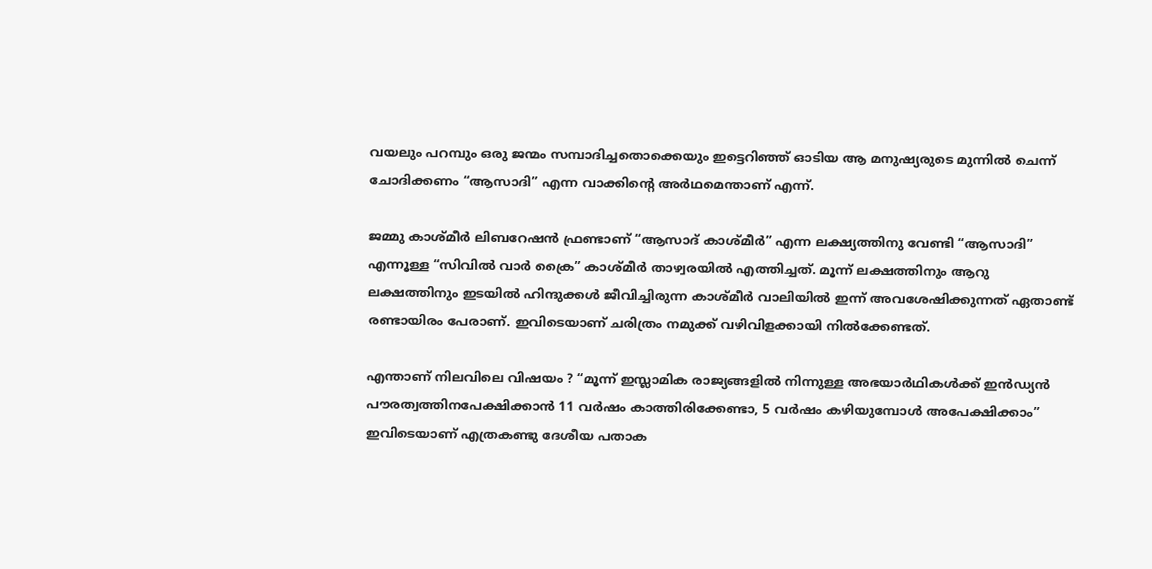വയലും പറമ്പും ഒരു ജന്മം സമ്പാദിച്ചതൊക്കെയും ഇട്ടെറിഞ്ഞ് ഓടിയ ആ മനുഷ്യരുടെ മുന്നിൽ ചെന്ന് ചോദിക്കണം “ആസാദി” എന്ന വാക്കിന്റെ അർഥമെന്താണ് എന്ന്.

ജമ്മു കാശ്മീർ ലിബറേഷൻ ഫ്രണ്ടാണ് “ആസാദ് കാശ്മീർ” എന്ന ലക്ഷ്യത്തിനു വേണ്ടി “ആസാദി” എന്നൂള്ള “സിവിൽ വാർ ക്രൈ” കാശ്മീർ താഴ്വരയിൽ എത്തിച്ചത്. മൂന്ന് ലക്ഷത്തിനും ആറു ലക്ഷത്തിനും ഇടയിൽ ഹിന്ദുക്കൾ ജീവിച്ചിരുന്ന കാശ്മീർ വാലിയിൽ ഇന്ന് അവശേഷിക്കുന്നത് ഏതാണ്ട് രണ്ടായിരം പേരാണ്. ഇവിടെയാണ് ചരിത്രം നമുക്ക് വഴിവിളക്കായി നിൽക്കേണ്ടത്.

എന്താണ് നിലവിലെ വിഷയം ? “മൂന്ന് ഇസ്ലാമിക രാജ്യങ്ങളിൽ നിന്നുള്ള അഭയാർഥികൾക്ക് ഇൻഡ്യൻ പൗരത്വത്തിനപേക്ഷിക്കാൻ 11 വർഷം കാത്തിരിക്കേണ്ടാ, 5 വർഷം കഴിയുമ്പോൾ അപേക്ഷിക്കാം” ഇവിടെയാണ് എത്രകണ്ടു ദേശീയ പതാക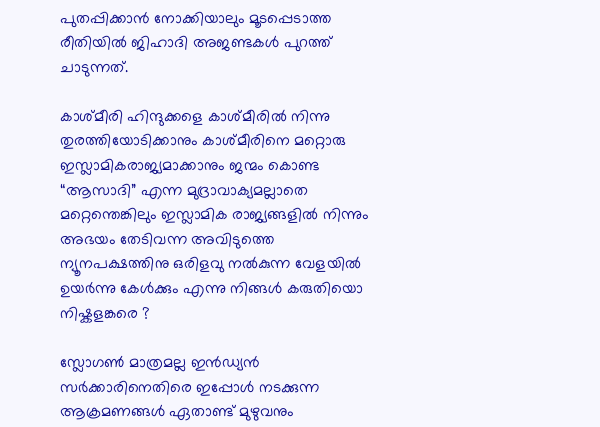പുതപ്പിക്കാൻ നോക്കിയാലും മൂടപ്പെടാത്ത രീതിയിൽ ജിഹാദി അജണ്ടകൾ പുറത്ത് ചാടുന്നത്.

കാശ്മീരി ഹിന്ദുക്കളെ കാശ്മീരിൽ നിന്നു തുരത്തിയോടിക്കാനും കാശ്മീരിനെ മറ്റൊരു ഇസ്ലാമികരാജ്യമാക്കാനും ജന്മം കൊണ്ട “ആസാദി” എന്ന മുദ്രാവാക്യമല്ലാതെ മറ്റെന്തെങ്കിലും ഇസ്ലാമിക രാജ്യങ്ങളിൽ നിന്നും അഭയം തേടിവന്ന അവിടുത്തെ ന്യൂനപക്ഷത്തിനു ഒരിളവു നൽകുന്ന വേളയിൽ ഉയർന്നു കേൾക്കും എന്നു നിങ്ങൾ കരുതിയൊ നിഷ്കളങ്കരെ ?

സ്ലോഗൺ മാത്രമല്ല ഇൻഡ്യൻ സർക്കാരിനെതിരെ ഇപ്പോൾ നടക്കുന്ന ആക്രമണങ്ങൾ ഏതാണ്ട് മുഴുവനും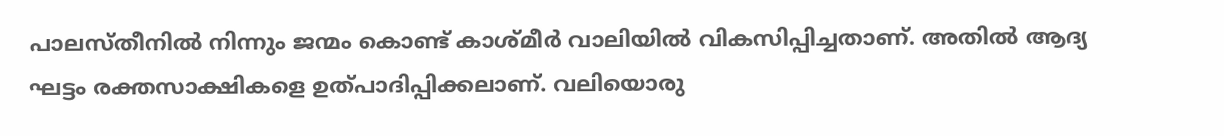പാലസ്തീനിൽ നിന്നും ജന്മം കൊണ്ട് കാശ്മീർ വാലിയിൽ വികസിപ്പിച്ചതാണ്. അതിൽ ആദ്യ ഘട്ടം രക്തസാക്ഷികളെ ഉത്പാദിപ്പിക്കലാണ്. വലിയൊരു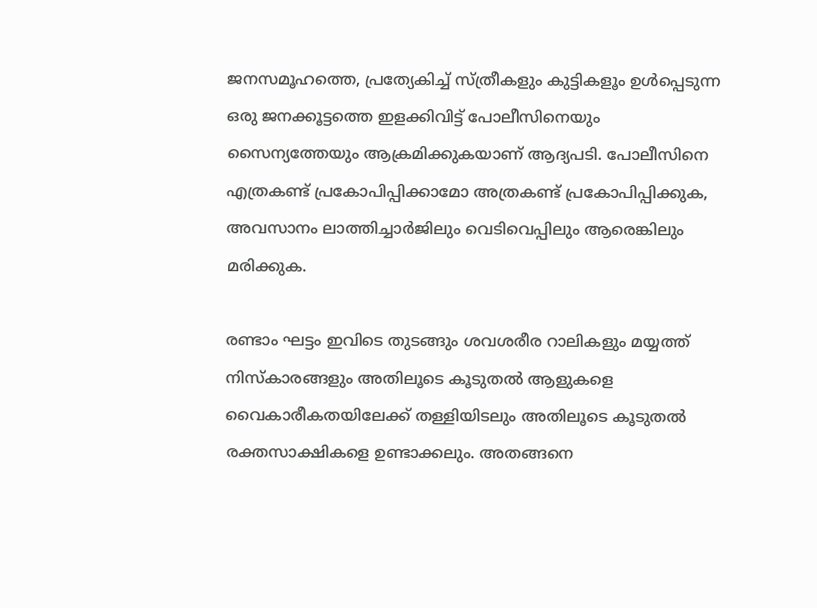ജനസമൂഹത്തെ, പ്രത്യേകിച്ച് സ്ത്രീകളും കുട്ടികളൂം ഉൾപ്പെടുന്ന ഒരു ജനക്കൂട്ടത്തെ ഇളക്കിവിട്ട് പോലീസിനെയും സൈന്യത്തേയും ആക്രമിക്കുകയാണ് ആദ്യപടി. പോലീസിനെ എത്രകണ്ട് പ്രകോപിപ്പിക്കാമോ അത്രകണ്ട് പ്രകോപിപ്പിക്കുക, അവസാനം ലാത്തിച്ചാർജിലും വെടിവെപ്പിലും ആരെങ്കിലും മരിക്കുക.

രണ്ടാം ഘട്ടം ഇവിടെ തുടങ്ങും ശവശരീര റാലികളും മയ്യത്ത് നിസ്കാരങ്ങളും അതിലൂടെ കൂടുതൽ ആളുകളെ വൈകാരീകതയിലേക്ക് തള്ളിയിടലും അതിലൂടെ കൂടുതൽ രക്തസാക്ഷികളെ ഉണ്ടാക്കലും. അതങ്ങനെ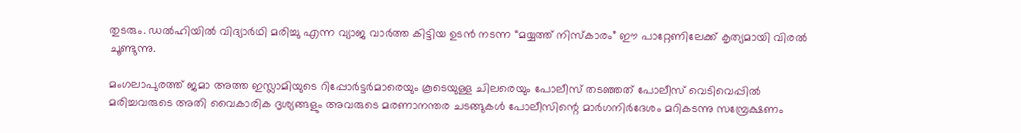തുടരും. ഡൽഹിയിൽ വിദ്യാർഥി മരിച്ചു എന്ന വ്യാജ വാർത്ത കിട്ടിയ ഉടൻ നടന്ന “മയ്യത്ത് നിസ്കാരം” ഈ പാറ്റേണിലേക്ക് കൃത്യമായി വിരൽ ചൂണ്ടുന്നു.

മംഗലാപുരത്ത് ജമാ അത്ത ഇസ്ലാമിയുടെ റിപ്പോർട്ടർമാരെയും കൂടെയുള്ള ചിലരെയും പോലീസ് തടഞ്ഞത് പോലീസ് വെടിവെപ്പിൽ മരിച്ചവരുടെ അതി വൈകാരിക ദൃശ്യങ്ങളും അവരുടെ മരണാനന്തര ചടങ്ങുകൾ പോലീസിന്റെ മാർഗനിർദേശം മറികടന്നു സമ്പ്രേക്ഷണം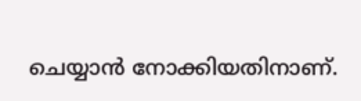ചെയ്യാൻ നോക്കിയതിനാണ്.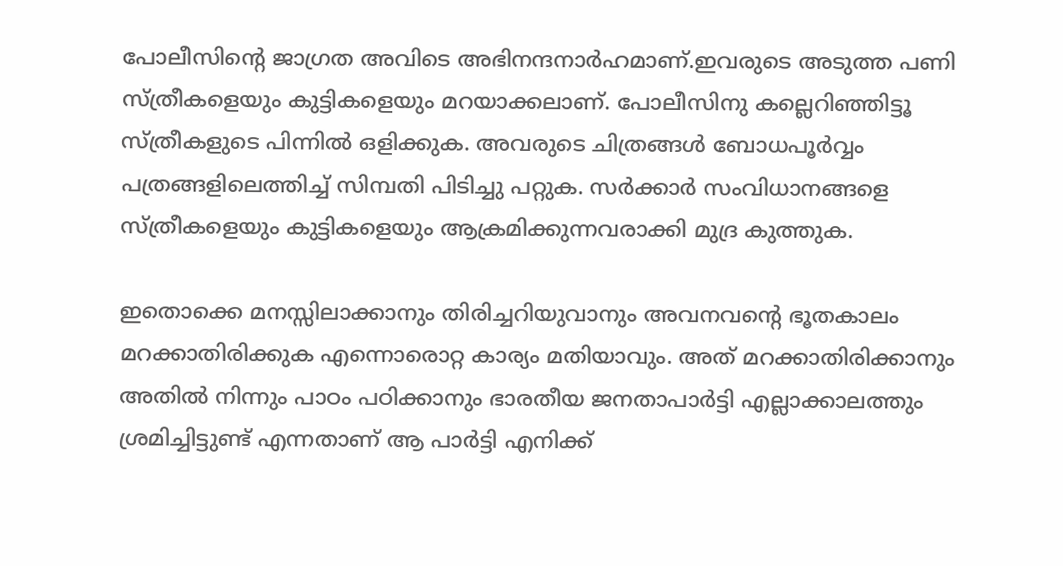പോലീസിന്റെ ജാഗ്രത അവിടെ അഭിനന്ദനാർഹമാണ്.ഇവരുടെ അടുത്ത പണി സ്ത്രീകളെയും കുട്ടികളെയും മറയാക്കലാണ്. പോലീസിനു കല്ലെറിഞ്ഞിട്ടൂ സ്ത്രീകളുടെ പിന്നിൽ ഒളിക്കുക. അവരുടെ ചിത്രങ്ങൾ ബോധപൂർവ്വം പത്രങ്ങളിലെത്തിച്ച് സിമ്പതി പിടിച്ചു പറ്റുക. സർക്കാർ സംവിധാനങ്ങളെ സ്ത്രീകളെയും കുട്ടികളെയും ആക്രമിക്കുന്നവരാക്കി മുദ്ര കുത്തുക.

ഇതൊക്കെ മനസ്സിലാക്കാനും തിരിച്ചറിയുവാനും അവനവന്റെ ഭൂതകാലം മറക്കാതിരിക്കുക എന്നൊരൊറ്റ കാര്യം മതിയാവും. അത് മറക്കാതിരിക്കാനും അതിൽ നിന്നും പാഠം പഠിക്കാനും ഭാരതീയ ജനതാപാർട്ടി എല്ലാക്കാലത്തും ശ്രമിച്ചിട്ടുണ്ട് എന്നതാണ് ആ പാർട്ടി എനിക്ക്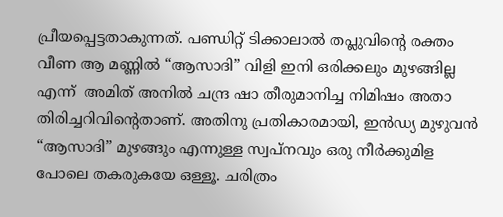പ്രീയപ്പെട്ടതാകുന്നത്. പണ്ഡിറ്റ് ടിക്കാലാൽ തപ്ലുവിന്റെ രക്തം വീണ ആ മണ്ണിൽ “ആസാദി” വിളി ഇനി ഒരിക്കലും മുഴങ്ങില്ല എന്ന്  അമിത് അനിൽ ചന്ദ്ര ഷാ തീരുമാനിച്ച നിമിഷം അതാ തിരിച്ചറിവിന്റെതാണ്. അതിനു പ്രതികാരമായി, ഇൻഡ്യ മുഴുവൻ “ആസാദി” മുഴങ്ങും എന്നുള്ള സ്വപ്നവും ഒരു നീർക്കുമിള പോലെ തകരുകയേ ഒള്ളൂ. ചരിത്രം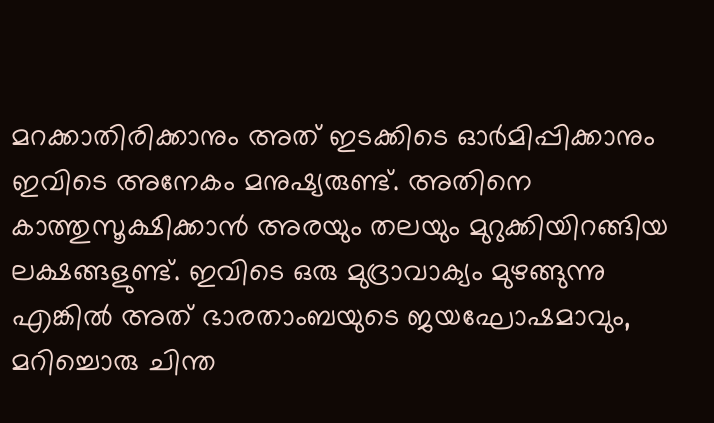മറക്കാതിരിക്കാനും അത് ഇടക്കിടെ ഓർമിപ്പിക്കാനും ഇവിടെ അനേകം മനുഷ്യരുണ്ട്. അതിനെ കാത്തുസൂക്ഷിക്കാൻ അരയും തലയും മുറുക്കിയിറങ്ങിയ ലക്ഷങ്ങളുണ്ട്. ഇവിടെ ഒരു മുദ്രാവാക്യം മുഴങ്ങുന്നു എങ്കിൽ അത് ഭാരതാംബയുടെ ജയഘോഷമാവും, മറിച്ചൊരു ചിന്ത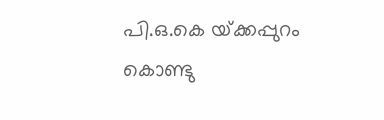പി.ഒ.കെ യ്‌ക്കപ്പുറം  കൊണ്ടു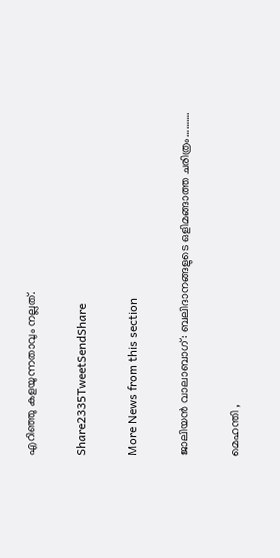എറിഞ്ഞു കളയുന്നതാവും നല്ലത്.

Share2335TweetSendShare

More News from this section

ജാലിയൻ വാലാബാഗ്: ബലിദാനങ്ങളുടെ ഒളിമങ്ങാത്ത ചരിത്രം……….

മെഹന്തി ,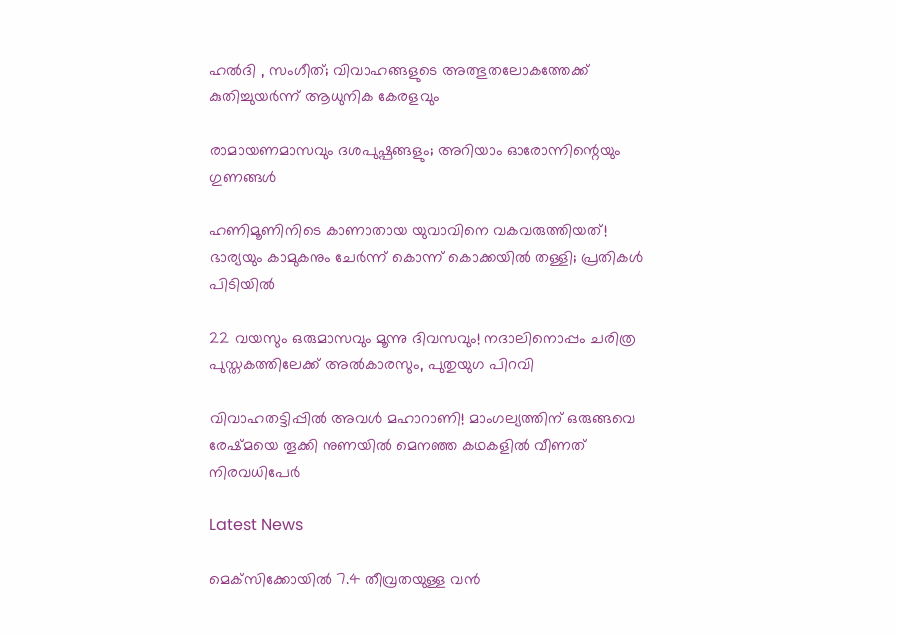ഹൽദി , സംഗീത്; വിവാഹങ്ങളുടെ അത്ഭുതലോകത്തേക്ക് കുതിച്ചുയർന്ന് ആധുനിക കേരളവും

രാമായണമാസവും ദശപുഷ്പങ്ങളും; അറിയാം ഓരോന്നിന്റെയും ഗുണങ്ങൾ

ഹണിമൂണിനിടെ കാണാതായ യുവാവിനെ വകവരുത്തിയത്! ഭാര്യയും കാമുകനും ചേർന്ന് കൊന്ന് കൊക്കയിൽ തള്ളി; പ്രതികൾ പിടിയിൽ

22 വയസും ഒരുമാസവും മൂന്നു ദിവസവും! നദാലിനൊപ്പം ചരിത്ര പുസ്തകത്തിലേക്ക് അൽകാരസും, പുതുയുഗ പിറവി

വിവാഹതട്ടിപ്പിൽ അവൾ മഹാറാണി! മാംഗല്യത്തിന് ഒരുങ്ങവെ രേഷ്മയെ തൂക്കി നുണയിൽ മെനഞ്ഞ കഥകളിൽ വീണത് നിരവധിപേർ

Latest News

മെക്‌സിക്കോയില്‍ 7.4 തീവ്രതയുള്ള വന്‍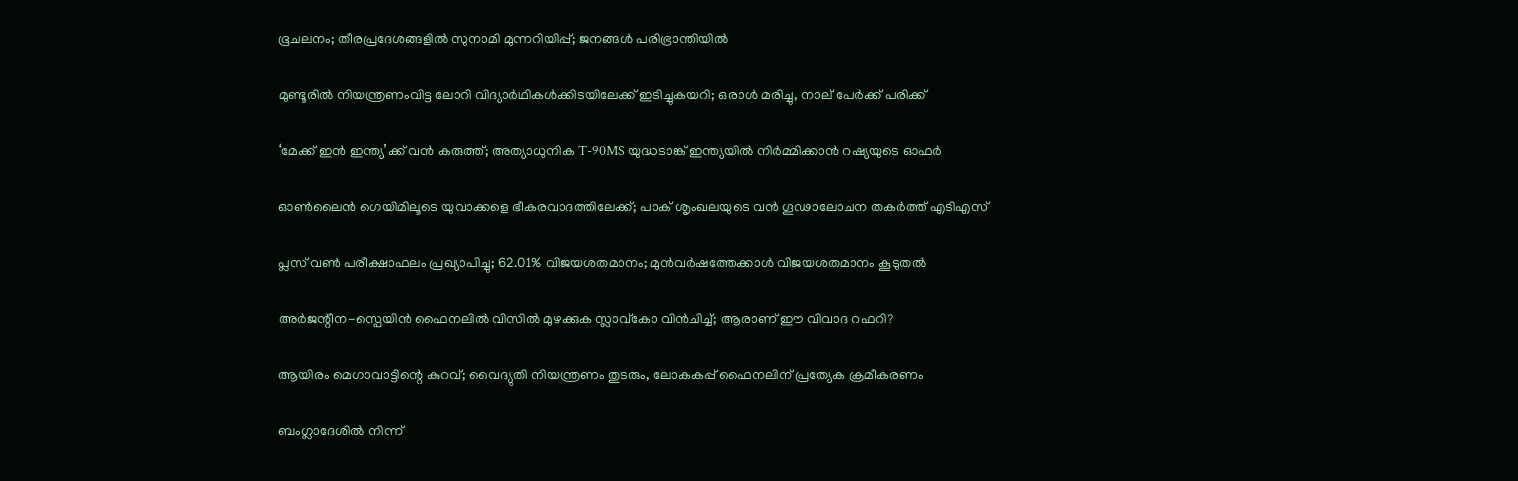ഭൂചലനം; തീരപ്രദേശങ്ങളില്‍ സുനാമി മുന്നറിയിപ്പ്; ജനങ്ങള്‍ പരിഭ്രാന്തിയില്‍

മുണ്ടൂരില്‍ നിയന്ത്രണംവിട്ട ലോറി വിദ്യാര്‍ഥികള്‍ക്കിടയിലേക്ക് ഇടിച്ചുകയറി; ഒരാള്‍ മരിച്ചു, നാല് പേര്‍ക്ക് പരിക്ക്

‘മേക്ക് ഇന്‍ ഇന്ത്യ’ക്ക് വന്‍ കരുത്ത്; അത്യാധുനിക T-90MS യുദ്ധടാങ്ക് ഇന്ത്യയില്‍ നിര്‍മ്മിക്കാന്‍ റഷ്യയുടെ ഓഫര്‍

ഓണ്‍ലൈന്‍ ഗെയിമിലൂടെ യുവാക്കളെ ഭീകരവാദത്തിലേക്ക്; പാക് ശൃംഖലയുടെ വന്‍ ഗൂഢാലോചന തകര്‍ത്ത് എടിഎസ്

പ്ലസ് വണ്‍ പരീക്ഷാഫലം പ്രഖ്യാപിച്ചു; 62.01% വിജയശതമാനം; മുന്‍വര്‍ഷത്തേക്കാള്‍ വിജയശതമാനം കൂടുതല്‍

അര്‍ജന്റീന-സ്പെയിന്‍ ഫൈനലില്‍ വിസില്‍ മുഴക്കുക സ്ലാവ്കോ വിന്‍ചിച്ച്; ആരാണ് ഈ വിവാദ റഫറി?

ആയിരം മെഗാവാട്ടിന്റെ കുറവ്; വൈദ്യുതി നിയന്ത്രണം തുടരും, ലോകകപ്പ് ഫൈനലിന് പ്രത്യേക ക്രമീകരണം

ബംഗ്ലാദേശില്‍ നിന്ന്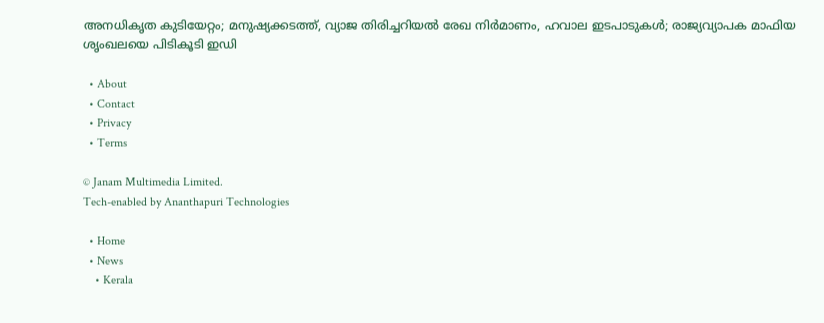അനധികൃത കുടിയേറ്റം; മനുഷ്യക്കടത്ത്, വ്യാജ തിരിച്ചറിയല്‍ രേഖ നിര്‍മാണം, ഹവാല ഇടപാടുകള്‍; രാജ്യവ്യാപക മാഫിയ ശൃംഖലയെ പിടികൂടി ഇഡി

  • About
  • Contact
  • Privacy
  • Terms

© Janam Multimedia Limited.
Tech-enabled by Ananthapuri Technologies

  • Home
  • News
    • Kerala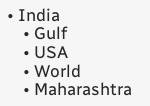• India
    • Gulf
    • USA
    • World
    • Maharashtra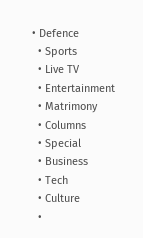• Defence
  • Sports
  • Live TV
  • Entertainment
  • Matrimony
  • Columns
  • Special
  • Business
  • Tech
  • Culture
  •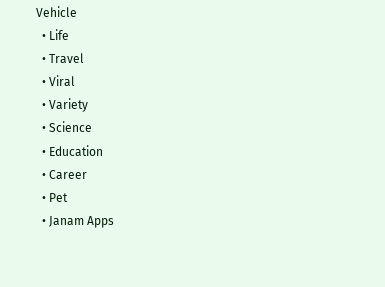Vehicle
  • Life
  • Travel
  • Viral
  • Variety
  • Science
  • Education
  • Career
  • Pet
  • Janam Apps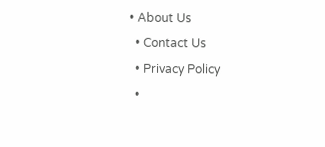• About Us
  • Contact Us
  • Privacy Policy
  •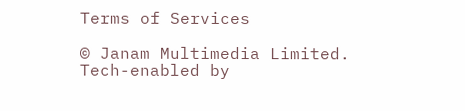Terms of Services

© Janam Multimedia Limited.
Tech-enabled by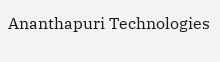Ananthapuri Technologies